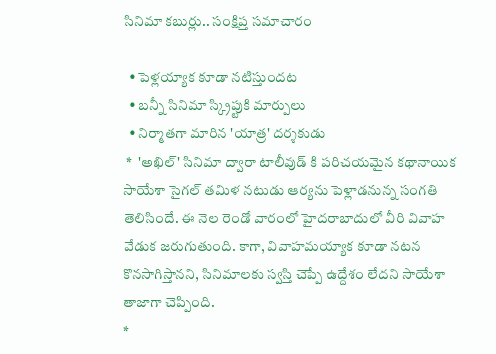సినిమా కబుర్లు.. సంక్షిప్త సమాచారం

  • పెళ్లయ్యాక కూడా నటిస్తుందట
  • బన్నీ సినిమా స్క్రిప్టుకి మార్పులు
  • నిర్మాతగా మారిన 'యాత్ర' దర్శకుడు
 *  'అఖిల్' సినిమా ద్వారా టాలీవుడ్ కి పరిచయమైన కథానాయిక సాయేశా సైగల్ తమిళ నటుడు ఆర్యను పెళ్లాడనున్న సంగతి తెలిసిందే. ఈ నెల రెండో వారంలో హైదరాబాదులో వీరి వివాహ వేడుక జరుగుతుంది. కాగా, వివాహమయ్యాక కూడా నటన కొనసాగిస్తానని, సినిమాలకు స్వస్తి చెప్పే ఉద్దేశం లేదని సాయేశా తాజాగా చెప్పింది.
*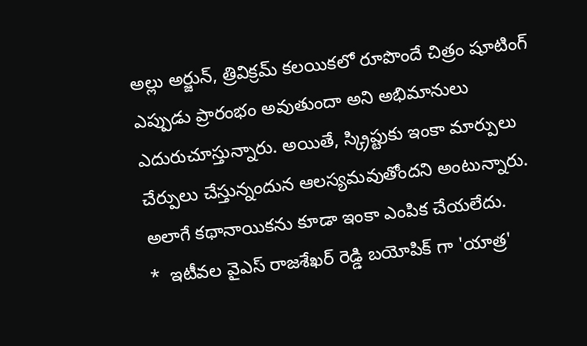అల్లు అర్జున్, త్రివిక్రమ్ కలయికలో రూపొందే చిత్రం షూటింగ్ ఎప్పుడు ప్రారంభం అవుతుందా అని అభిమానులు ఎదురుచూస్తున్నారు. అయితే, స్క్రిప్టుకు ఇంకా మార్పులు చేర్పులు చేస్తున్నందున ఆలస్యమవుతోందని అంటున్నారు. అలాగే కథానాయికను కూడా ఇంకా ఎంపిక చేయలేదు.
*  ఇటీవల వైఎస్ రాజశేఖర్ రెడ్డి బయోపిక్ గా 'యాత్ర'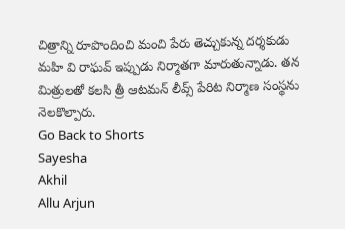చిత్రాన్ని రూపొందించి మంచి పేరు తెచ్చుకున్న దర్శకుడు మహి వి రాఘవ్ ఇప్పుడు నిర్మాతగా మారుతున్నాడు. తన మిత్రులతో కలసి త్రీ ఆటమన్ లీవ్స్ పేరిట నిర్మాణ సంస్థను నెలకొల్పారు.
Go Back to Shorts
Sayesha
Akhil
Allu Arjun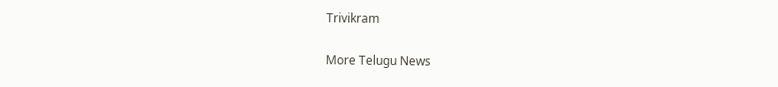Trivikram

More Telugu News